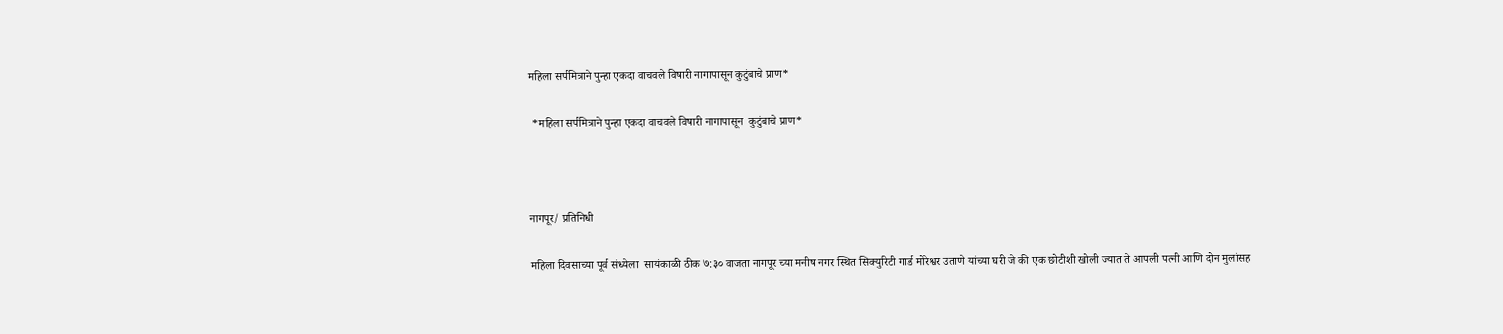महिला सर्पमित्राने पुन्हा एकदा वाचवले विषारी नागापासून कुटुंबाचे प्राण*

 *महिला सर्पमित्राने पुन्हा एकदा वाचवले विषारी नागापासून  कुटुंबाचे प्राण*



नागपूर/ प्रतिनिधी

महिला दिवसाच्या पूर्व संध्येला  सायंकाळी ठीक ७:३० वाजता नागपूर च्या मनीष नगर स्थित सिक्युरिटी गार्ड मोरेश्वर उताणे यांच्या घरी जे की एक छोटीशी खोली ज्यात ते आपली पत्नी आणि दोन मुलांसह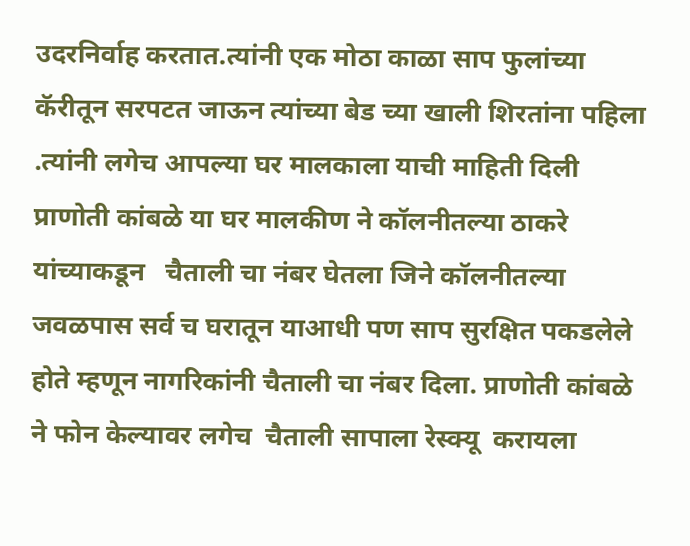उदरनिर्वाह करतात.त्यांनी एक मोठा काळा साप फुलांच्या कॅरीतून सरपटत जाऊन त्यांच्या बेड च्या खाली शिरतांना पहिला .त्यांनी लगेच आपल्या घर मालकाला याची माहिती दिली प्राणोती कांबळे या घर मालकीण ने कॉलनीतल्या ठाकरे यांच्याकडून   चैताली चा नंबर घेतला जिने कॉलनीतल्या जवळपास सर्व च घरातून याआधी पण साप सुरक्षित पकडलेले होते म्हणून नागरिकांनी चैताली चा नंबर दिला. प्राणोती कांबळे ने फोन केल्यावर लगेच  चैताली सापाला रेस्क्यू  करायला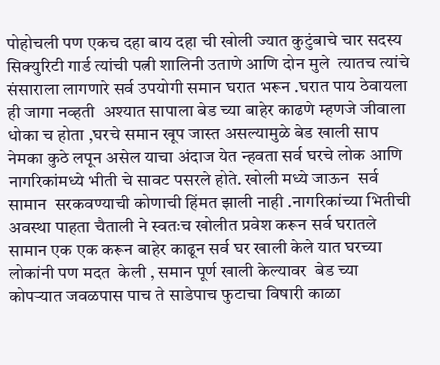पोहोचली पण एकच दहा बाय दहा ची खोली ज्यात कुटुंबाचे चार सदस्य सिक्युरिटी गार्ड त्यांची पत्नी शालिनी उताणे आणि दोन मुले  त्यातच त्यांचे संसाराला लागणारे सर्व उपयोगी समान घरात भरून .घरात पाय ठेवायला ही जागा नव्हती  अश्यात सापाला बेड च्या बाहेर काढणे म्हणजे जीवाला धोका च होता ,घरचे समान खूप जास्त असल्यामुळे बेड खाली साप नेमका कुठे लपून असेल याचा अंदाज येत न्हवता सर्व घरचे लोक आणि नागरिकांमध्ये भीती चे सावट पसरले होते. खोली मध्ये जाऊन  सर्व सामान  सरकवण्याची कोणाची हिंमत झाली नाही .नागरिकांच्या भितीची अवस्था पाहता चैताली ने स्वतःच खोलीत प्रवेश करून सर्व घरातले सामान एक एक करून बाहेर काढून सर्व घर खाली केले यात घरच्या लोकांनी पण मदत  केली , समान पूर्ण खाली केल्यावर  बेड च्या कोपऱ्यात जवळपास पाच ते साडेपाच फुटाचा विषारी काळा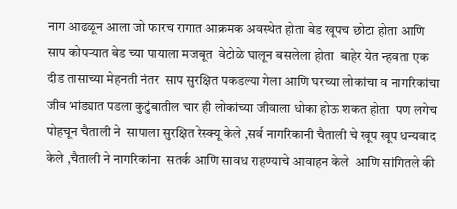नाग आढळून आला जो फारच रागात आक्रमक अवस्थेत होता बेड खूपच छोटा होता आणि साप कोपऱ्यात बेड च्या पायाला मजबूत  वेटोळे घालून बसलेला होता  बाहेर येत न्हवता एक दीड तासाच्या मेहनती नंतर  साप सुरक्षित पकडल्या गेला आणि घरच्या लोकांचा व नागरिकांचा जीव भांड्यात पडला कुटुंबातील चार ही लोकांच्या जीवाला धोका होऊ शकत होता  पण लगेच पोहचून चैताली ने  सापाला सुरक्षित रेस्क्यू केले ,सर्व नागरिकानी चैताली चे खूप खूप धन्यवाद केले ,चैताली ने नागरिकांना  सतर्क आणि सावध राहण्याचे आवाहन केले  आणि सांगितले की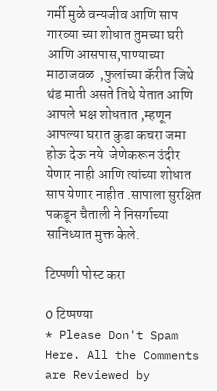गर्मी मुळे वन्यजीव आणि साप गारव्या च्या शोधात तुमच्या घरी आणि आसपास,पाण्याच्या माठाजवळ  ,फुलांच्या कॅरीत जिथे थंड माती असते तिथे येतात आणि आपले भक्ष शोधतात ,म्हणून आपल्या घरात कुडा कचरा जमा होऊ देऊ नये  जेणेकरून उंदीर  येणार नाही आणि त्यांच्या शोधात साप येणार नाहीत .सापाला सुरक्षित पकडून चैताली ने निसर्गाच्या सानिध्यात मुक्त केले.

टिप्पणी पोस्ट करा

0 टिप्पण्या
* Please Don't Spam Here. All the Comments are Reviewed by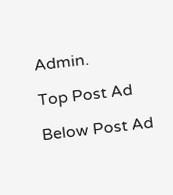Admin.

Top Post Ad

Below Post Ad